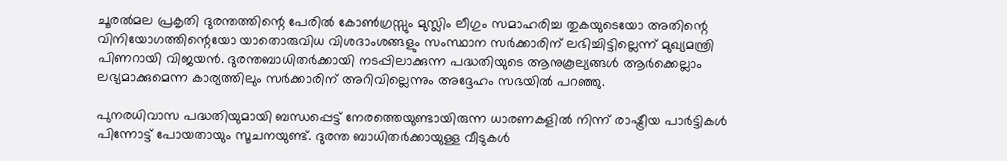ചൂരൽമല പ്രകൃതി ദുരന്തത്തിന്റെ പേരിൽ കോൺഗ്രസ്സും മുസ്ലിം ലീഗും സമാഹരിച്ച തുകയുടെയോ അതിന്റെ വിനിയോഗത്തിന്റെയോ യാതൊരുവിധ വിശദാംശങ്ങളും സംസ്ഥാന സർക്കാരിന് ലഭിച്ചിട്ടില്ലെന്ന് മുഖ്യമന്ത്രി പിണറായി വിജയൻ. ദുരന്തബാധിതർക്കായി നടപ്പിലാക്കുന്ന പദ്ധതിയുടെ ആനുകൂല്യങ്ങൾ ആർക്കെല്ലാം ലഭ്യമാക്കുമെന്ന കാര്യത്തിലും സർക്കാരിന് അറിവില്ലെന്നും അദ്ദേഹം സഭയിൽ പറഞ്ഞു.

പുനരധിവാസ പദ്ധതിയുമായി ബന്ധപ്പെട്ട് നേരത്തെയുണ്ടായിരുന്ന ധാരണകളിൽ നിന്ന് രാഷ്ട്രീയ പാർട്ടികൾ പിന്നോട്ട് പോയതായും സൂചനയുണ്ട്. ദുരന്ത ബാധിതർക്കായുള്ള വീടുകൾ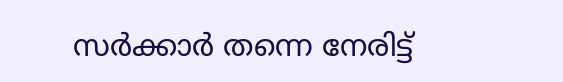സർക്കാർ തന്നെ നേരിട്ട്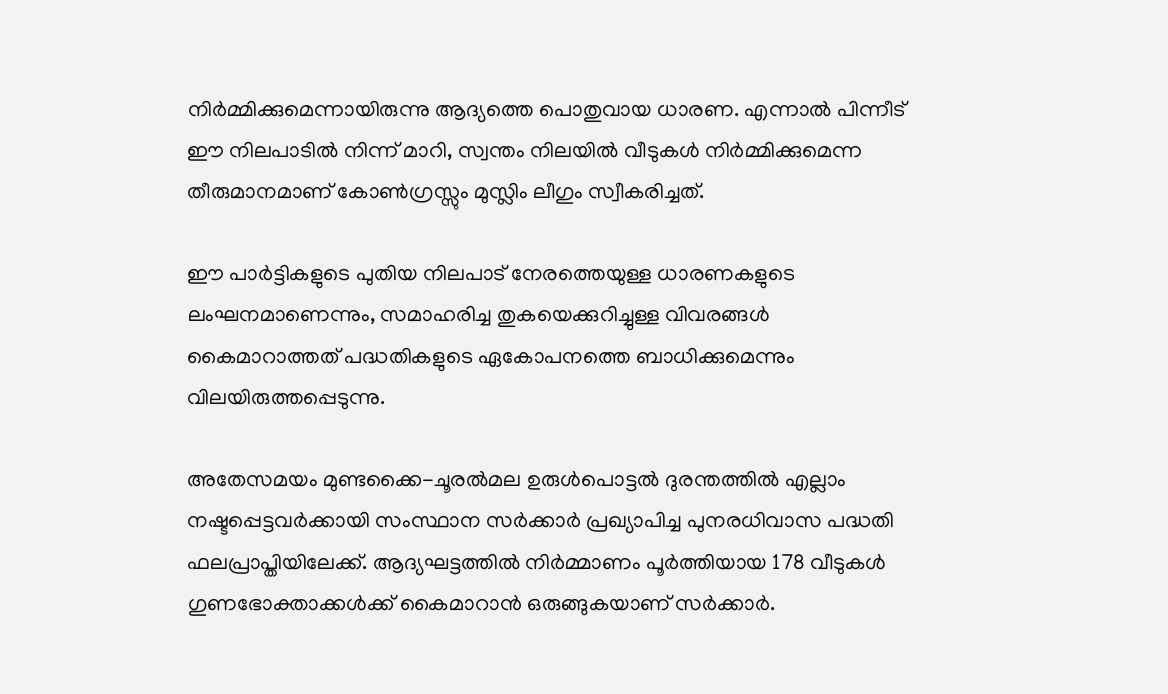നിർമ്മിക്കുമെന്നായിരുന്നു ആദ്യത്തെ പൊതുവായ ധാരണ. എന്നാൽ പിന്നീട് ഈ നിലപാടിൽ നിന്ന് മാറി, സ്വന്തം നിലയിൽ വീടുകൾ നിർമ്മിക്കുമെന്ന തീരുമാനമാണ് കോൺഗ്രസ്സും മുസ്ലിം ലീഗും സ്വീകരിച്ചത്.

ഈ പാർട്ടികളുടെ പുതിയ നിലപാട് നേരത്തെയുള്ള ധാരണകളുടെ ലംഘനമാണെന്നും, സമാഹരിച്ച തുകയെക്കുറിച്ചുള്ള വിവരങ്ങൾ കൈമാറാത്തത് പദ്ധതികളുടെ ഏകോപനത്തെ ബാധിക്കുമെന്നും വിലയിരുത്തപ്പെടുന്നു.

അതേസമയം മുണ്ടക്കൈ-ചൂരൽമല ഉരുൾപൊട്ടൽ ദുരന്തത്തിൽ എല്ലാം നഷ്ടപ്പെട്ടവർക്കായി സംസ്ഥാന സർക്കാർ പ്രഖ്യാപിച്ച പുനരധിവാസ പദ്ധതി ഫലപ്രാപ്തിയിലേക്ക്. ആദ്യഘട്ടത്തിൽ നിർമ്മാണം പൂർത്തിയായ 178 വീടുകൾ ഗുണഭോക്താക്കൾക്ക് കൈമാറാൻ ഒരുങ്ങുകയാണ് സർക്കാർ.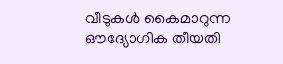വീടുകൾ കൈമാറുന്ന ഔദ്യോഗിക തീയതി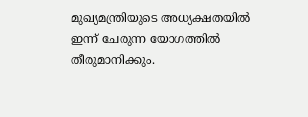മുഖ്യമന്ത്രിയുടെ അധ്യക്ഷതയിൽ ഇന്ന് ചേരുന്ന യോഗത്തിൽ തീരുമാനിക്കും.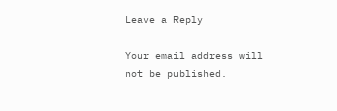Leave a Reply

Your email address will not be published.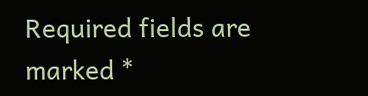Required fields are marked *